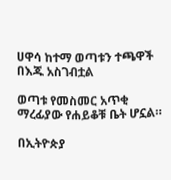ሀዋሳ ከተማ ወጣቱን ተጫዋች በእጁ አስገብቷል

ወጣቱ የመስመር አጥቂ ማረፊያው የሐይቆቹ ቤት ሆኗል።

በኢትዮጵያ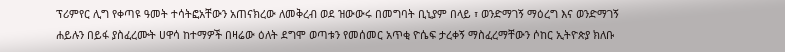ፕሪምየር ሊግ የቀጣዩ ዓመት ተሳትፎአቸውን አጠናክረው ለመቅረብ ወደ ዝውውሩ በመግባት ቢኒያም በላይ ፣ ወንድማገኝ ማዕረግ እና ወንድማገኝ ሐይሉን በይፋ ያስፈረሙት ሀዋሳ ከተማዎች በዛሬው ዕለት ደግሞ ወጣቱን የመሰመር አጥቂ ዮሴፍ ታረቀኝ ማስፈረማቸውን ሶከር ኢትዮጵያ ክለቡ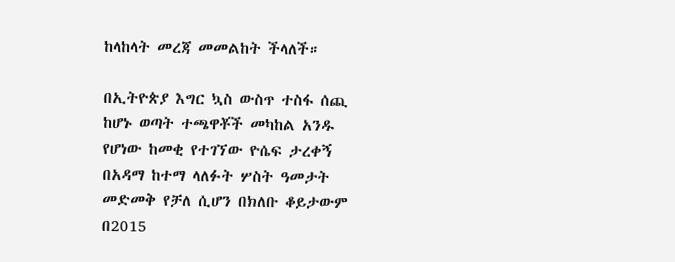ከላከላት መረጃ መመልከት ችላለች።

በኢትዮጵያ እግር ኳስ ውስጥ ተስፋ ሰጪ ከሆኑ ወጣት ተጫዋቾች መካከል አንዱ የሆነው ከመቂ የተገኘው ዮሴፍ ታረቀኝ በአዳማ ከተማ ላለፉት ሦስት ዓመታት መድመቅ የቻለ ሲሆን በክለቡ ቆይታውም በ2015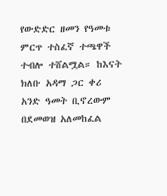የውድድር ዘመን የዓመቱ ምርጥ ተስፈኛ ተጫዋች ተብሎ ተሸልሟል። ከእናት ክለቡ አዳማ ጋር ቀሪ አንድ ዓመት ቢኖረውም በደመወዝ አለመከፈል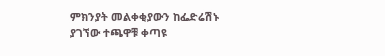ምክንያት መልቀቂያውን ከፌድሬሽኑ ያገኘው ተጫዋቹ ቀጣዩ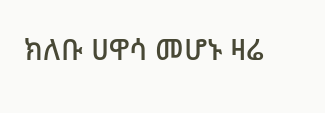ክለቡ ሀዋሳ መሆኑ ዛሬ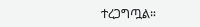ተረጋግጧል።